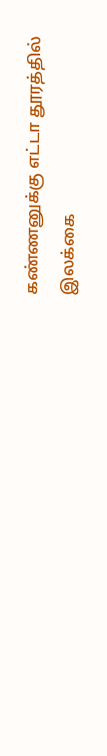கண்ணனுக்கு எட்டா தூரத்தில்
இலக்கை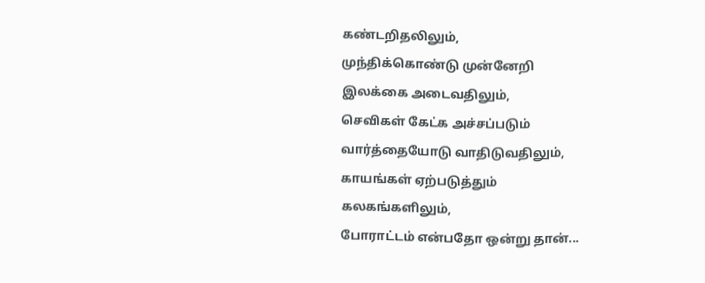கண்டறிதலிலும்,
முந்திக்கொண்டு முன்னேறி
இலக்கை அடைவதிலும்,
செவிகள் கேட்க அச்சப்படும்
வார்த்தையோடு வாதிடுவதிலும்,
காயங்கள் ஏற்படுத்தும்
கலகங்களிலும்,
போராட்டம் என்பதோ ஒன்று தான்...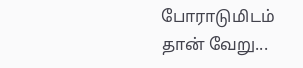போராடுமிடம் தான் வேறு...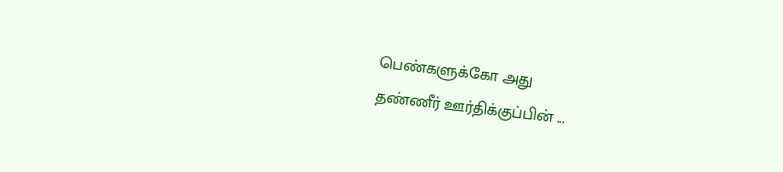பெண்களுக்கோ அது
தண்ணீர் ஊர்திக்குப்பின் ...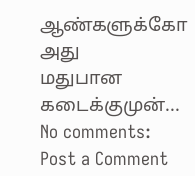ஆண்களுக்கோ அது
மதுபான கடைக்குமுன்...
No comments:
Post a Comment